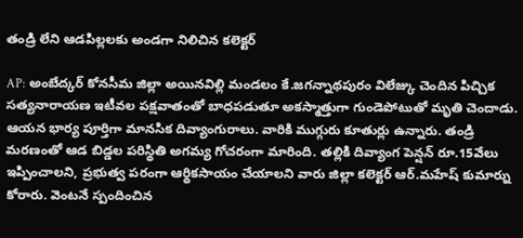తండ్రి లేని ఆడపిల్లలకు అండగా నిలిచిన కలెక్టర్

AP: అంబేద్కర్ కోనసీమ జిల్లా అయినవిల్లి మండలం కే.జగన్నాథపురం విలేజ్కు చెందిన పిచ్చిక సత్యనారాయణ ఇటీవల పక్షవాతంతో బాధపడుతూ అకస్మాత్తుగా గుండెపోటుతో మృతి చెందాడు. ఆయన భార్య పూర్తిగా మానసిక దివ్యాంగురాలు. వారికి ముగ్గురు కూతుర్లు ఉన్నారు. తండ్రి మరణంతో ఆడ బిడ్డల పరిస్థితి అగమ్య గోచరంగా మారింది. తల్లికి దివ్యాంగ పెన్షన్ రూ.15వేలు ఇప్పించాలని, ప్రభుత్వ పరంగా ఆర్థికసాయం చేయాలని వారు జిల్లా కలెక్టర్ ఆర్.మహేష్ కుమార్ను కోరారు. వెంటనే స్పందించిన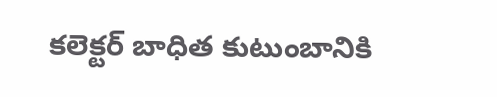కలెక్టర్ బాధిత కుటుంబానికి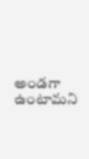అండగా ఉంటామని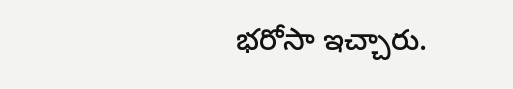భరోసా ఇచ్చారు.